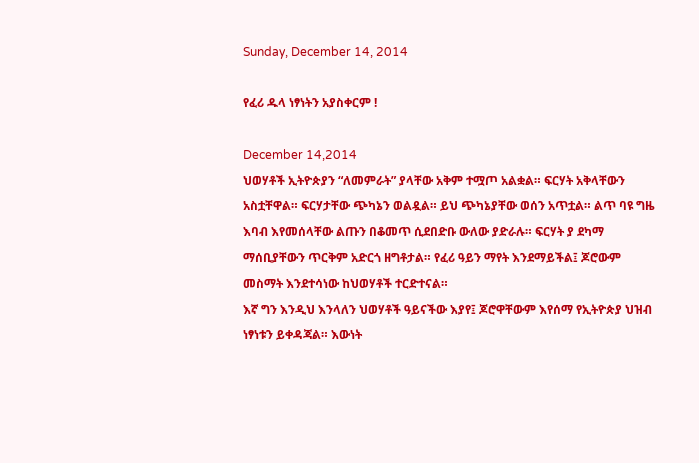Sunday, December 14, 2014

የፈሪ ዱላ ነፃነትን አያስቀርም !

December 14,2014
ህወሃቶች ኢትዮጵያን “ለመምራት” ያላቸው አቅም ተሟጦ አልቋል። ፍርሃት አቅላቸውን አስቷቸዋል። ፍርሃታቸው ጭካኔን ወልዷል። ይህ ጭካኔያቸው ወሰን አጥቷል። ልጥ ባዩ ግዜ እባብ እየመሰላቸው ልጡን በቆመጥ ሲደበድቡ ውለው ያድራሉ። ፍርሃት ያ ደካማ ማሰቢያቸውን ጥርቅም አድርጎ ዘግቶታል። የፈሪ ዓይን ማየት እንደማይችል፤ ጆሮውም መስማት እንደተሳነው ከህወሃቶች ተርድተናል።
እኛ ግን እንዲህ እንላለን ህወሃቶች ዓይናችው እያየ፤ ጆሮዋቸውም እየሰማ የኢትዮጵያ ህዝብ ነፃነቱን ይቀዳጃል። እውነት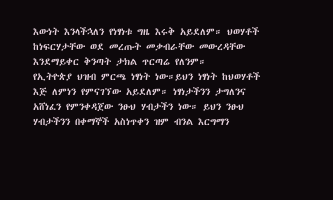እውነት እንላችኋለን የነፃነቱ ግዜ እሩቅ አይደለም። ህወሃቶች ከነፍርሃታቸው ወደ መረጡት መቃብራቸው መውረዳቸው እንደማይቀር ቅንጣት ታክል ጥርጣሬ የለንም።
የኢትዮጵያ ህዝብ ምርጫ ነፃነት ነው።ይህን ነፃነት ከህወሃቶች እጅ ለምነን የምናገኘው አይደለም። ነፃነታችንን ታግለንና አሸነፈን የምንቀዳጀው ንፁህ ሃብታችን ነው። ይህን ንፁህ ሃብታችንን በቀማኞች አስነጥቀን ዝም ብንል እርግማን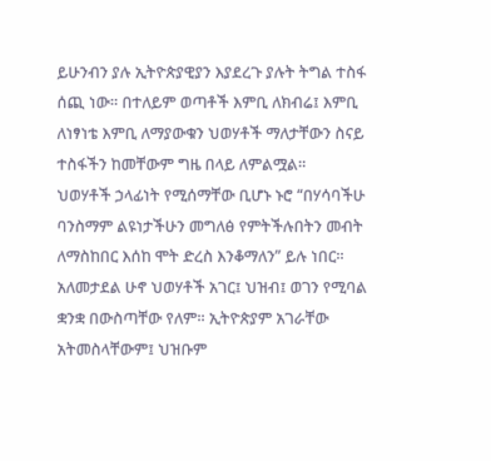ይሁንብን ያሉ ኢትዮጵያዊያን እያደረጉ ያሉት ትግል ተስፋ ሰጪ ነው። በተለይም ወጣቶች እምቢ ለክብሬ፤ እምቢ ለነፃነቴ እምቢ ለማያውቁን ህወሃቶች ማለታቸውን ስናይ ተስፋችን ከመቸውም ግዜ በላይ ለምልሟል።
ህወሃቶች ኃላፊነት የሚሰማቸው ቢሆኑ ኑሮ “በሃሳባችሁ ባንስማም ልዩነታችሁን መግለፅ የምትችሉበትን መብት ለማስከበር እሰከ ሞት ድረስ እንቆማለን” ይሉ ነበር። አለመታደል ሁኖ ህወሃቶች አገር፤ ህዝብ፤ ወገን የሚባል ቋንቋ በውስጣቸው የለም። ኢትዮጵያም አገራቸው አትመስላቸውም፤ ህዝቡም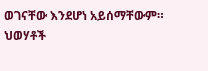ወገናቸው እንደሆነ አይሰማቸውም። ህወሃቶች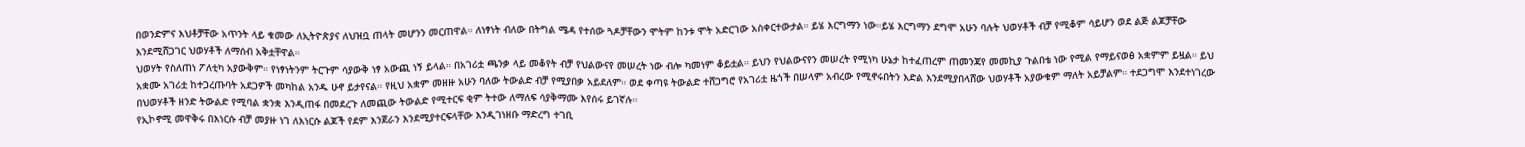በወንድምና እህቶቻቸው አጥንት ላይ ቁመው ለኢትዮጵያና ለህዝቧ ጠላት መሆንን መርጠዋል። ለነፃነት ብለው በትግል ሜዳ የተሰው ጓዶቻቸውን ሞትም ከንቱ ሞት አድርገው አስቀርተውታል። ይሄ እርግማን ነው።ይሄ እርግማን ደግሞ አሁን ባሉት ህወሃቶች ብቻ የሚቆም ሳይሆን ወደ ልጅ ልጆቻቸው እንደሚሸጋገር ህወሃቶች ለማሰብ አቅቷቸዋል።
ህወሃት የስለጠነ ፖለቲካ አያውቅም። የነፃነትንም ትርጉም ሳያውቅ ነፃ አውጪ ነኝ ይላል። በአገሪቷ ጫንቃ ላይ መቆየት ብቻ የህልውናየ መሠረት ነው ብሎ ካመነም ቆይቷል። ይህን የህልውናየን መሠረት የሚነካ ሁኔታ ከተፈጠረም ጠመንጃየ መመኪያ ጉልበቴ ነው የሚል የማይናወፅ አቋምም ይዟል። ይህ አቋሙ አገሪቷ ከተጋረጡባት አደጋዎች መካከል አንዱ ሁኖ ይታየናል። የዚህ አቋም መዘዙ አሁን ባለው ትውልድ ብቻ የሚያበቃ አይደለም። ወደ ቀጣዩ ትውልድ ተሸጋግሮ የአገሪቷ ዜጎች በሠላም አብረው የሚኖሩበትን እድል እንደሚያበላሸው ህወሃቶች አያውቁም ማለት አይቻልም። ተደጋግሞ እንደተነገረው በህወሃቶች ዘንድ ትውልድ የሚባል ቋንቋ እንዲጠፋ በመደረጉ ለመጪው ትውልድ የሚተርፍ ቂም ትተው ለማለፍ ሳያቅማሙ እየሰሩ ይገኛሉ።
የኢኮኖሚ መዋቅሩ በእነርሱ ብቻ መያዙ ነገ ለእነርሱ ልጆች የደም እንጀራን እንደሚያተርፍላቸው እንዲገነዘቡ ማድረግ ተገቢ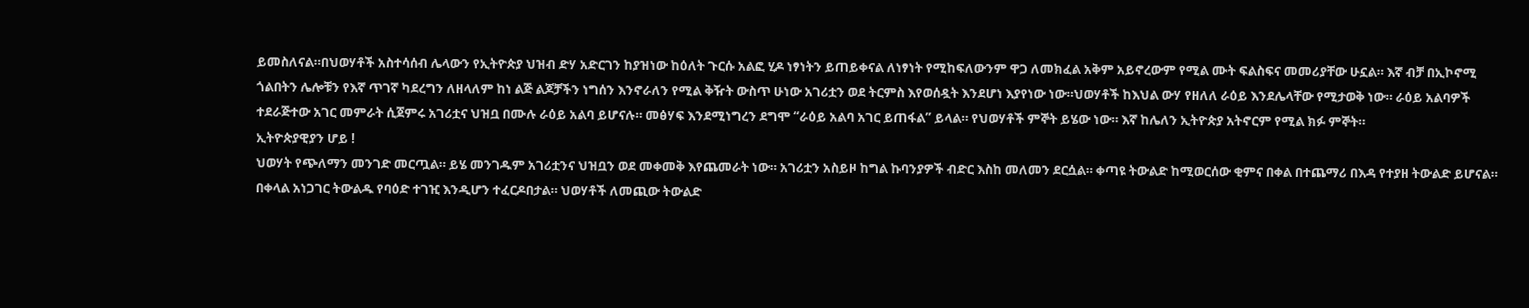ይመስለናል።በህወሃቶች አስተሳሰብ ሌላውን የኢትዮጵያ ህዝብ ድሃ አድርገን ከያዝነው ከዕለት ጉርሱ አልፎ ሂዶ ነፃነትን ይጠይቀናል ለነፃነት የሚከፍለውንም ዋጋ ለመክፈል አቅም አይኖረውም የሚል ሙት ፍልስፍና መመሪያቸው ሁኗል። እኛ ብቻ በኢኮኖሚ ጎልበትን ሌሎቹን የእኛ ጥገኛ ካደረግን ለዘላለም ከነ ልጅ ልጆቻችን ነግሰን እንኖራለን የሚል ቅዥት ውስጥ ሁነው አገሪቷን ወደ ትርምስ እየወሰዷት እንደሆነ እያየነው ነው።ህወሃቶች ከእህል ውሃ የዘለለ ራዕይ እንደሌላቸው የሚታወቅ ነው። ራዕይ አልባዎች ተደራጅተው አገር መምራት ሲጀምሩ አገሪቷና ህዝቧ በሙሉ ራዕይ አልባ ይሆናሉ። መፅሃፍ እንደሚነግረን ደግሞ “ራዕይ አልባ አገር ይጠፋል” ይላል። የህወሃቶች ምኞት ይሄው ነው። እኛ ከሌለን ኢትዮጵያ አትኖርም የሚል ክፉ ምኞት።
ኢትዮጵያዊያን ሆይ !
ህወሃት የጭለማን መንገድ መርጧል። ይሄ መንገዱም አገሪቷንና ህዝቧን ወደ መቀመቅ እየጨመራት ነው። አገሪቷን አስይዞ ከግል ኩባንያዎች ብድር እስከ መለመን ደርሷል። ቀጣዩ ትውልድ ከሚወርሰው ቂምና በቀል በተጨማሪ በእዳ የተያዘ ትውልድ ይሆናል። በቀላል አነጋገር ትውልዱ የባዕድ ተገዢ እንዲሆን ተፈርዶበታል። ህወሃቶች ለመጪው ትውልድ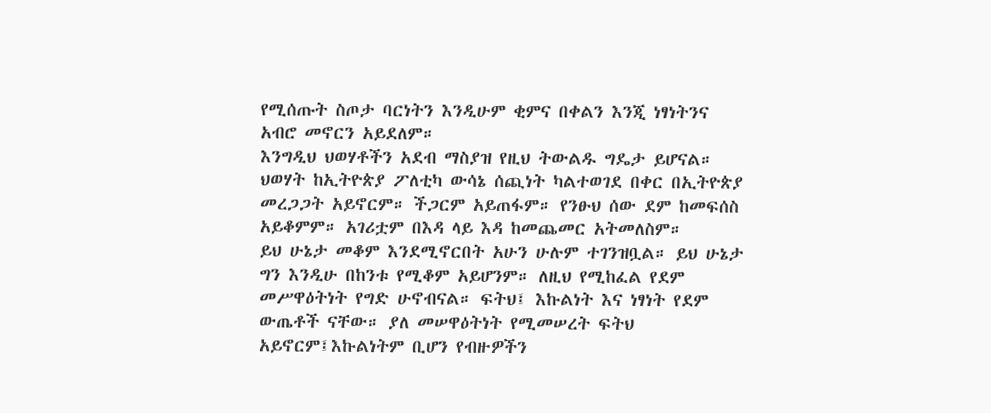የሚሰጡት ስጦታ ባርነትን እንዲሁም ቂምና በቀልን እንጂ ነፃነትንና አብሮ መኖርን አይደለም።
እንግዲህ ህወሃቶችን አደብ ማስያዝ የዚህ ትውልዱ ግዴታ ይሆናል። ህወሃት ከኢትዮጵያ ፖለቲካ ውሳኔ ሰጪነት ካልተወገደ በቀር በኢትዮጵያ መረጋጋት አይኖርም። ችጋርም አይጠፋም። የንፁህ ሰው ደም ከመፍሰስ አይቆምም። አገሪቷም በእዳ ላይ እዳ ከመጨመር አትመለስም።
ይህ ሁኔታ መቆም እንደሚኖርበት አሁን ሁሉም ተገንዝቧል። ይህ ሁኔታ ግን እንዲሁ በከንቱ የሚቆም አይሆንም። ለዚህ የሚከፈል የደም መሥዋዕትነት የግድ ሁኖብናል። ፍትህ፤ እኩልነት እና ነፃነት የደም ውጤቶች ናቸው። ያለ መሠዋዕትነት የሚመሠረት ፍትህ አይኖርም፤እኩልነትም ቢሆን የብዙዎችን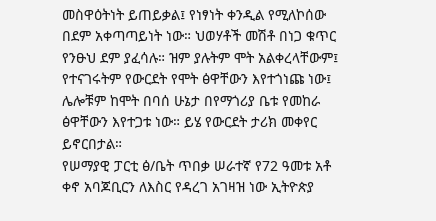መስዋዕትነት ይጠይቃል፤ የነፃነት ቀንዲል የሚለኮሰው በደም አቀጣጣይነት ነው። ህወሃቶች መሽቶ በነጋ ቁጥር የንፁህ ደም ያፈሳሉ። ዝም ያሉትም ሞት አልቀረላቸውም፤ የተናገሩትም የውርደት የሞት ፅዋቸውን እየተጎነጩ ነው፤ ሌሎቹም ከሞት በባሰ ሁኔታ በየማጎሪያ ቤቱ የመከራ ፅዋቸውን እየተጋቱ ነው። ይሄ የውርደት ታሪክ መቀየር ይኖርበታል።
የሠማያዊ ፓርቲ ፅ/ቤት ጥበቃ ሠራተኛ የ72 ዓመቱ አቶ ቀኖ አባጆቢርን ለእስር የዳረገ አገዛዝ ነው ኢትዮጵያ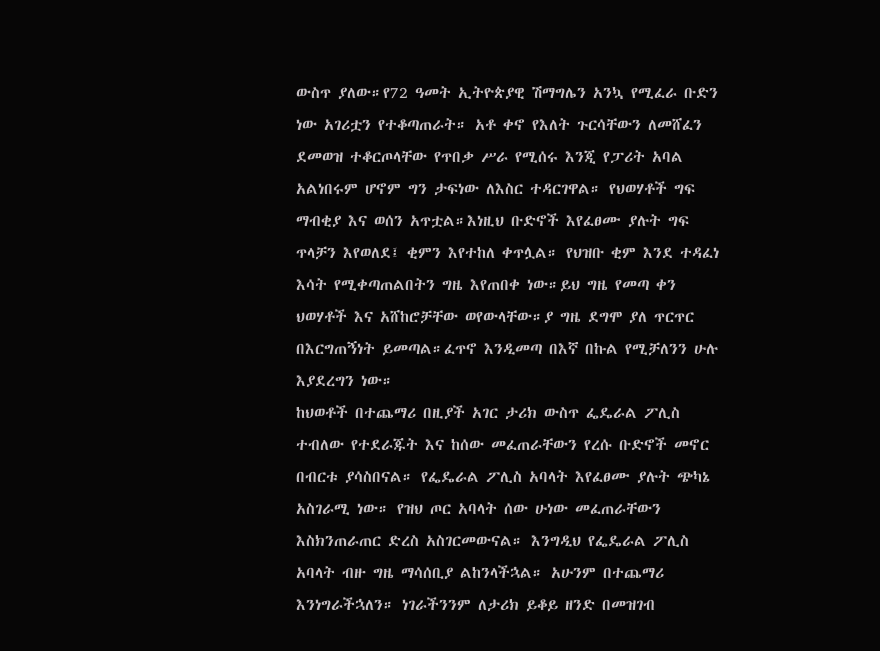ውስጥ ያለው።የ72 ዓመት ኢትዮጵያዊ ሽማግሌን አንኳ የሚፈራ ቡድን ነው አገሪቷን የተቆጣጠራት። አቶ ቀኖ የእለት ጉርሳቸውን ለመሸፈን ደመወዝ ተቆርጦላቸው የጥበቃ ሥራ የሚሰሩ እንጂ የፓሪት አባል አልነበሩም ሆኖም ግን ታፍነው ለእስር ተዳርገዋል። የህወሃቶች ግፍ ማብቂያ እና ወሰን አጥቷል።እነዚህ ቡድኖች እየፈፀሙ ያሉት ግፍ ጥላቻን እየወለደ፤ ቂምን እየተከለ ቀጥሏል። የህዝቡ ቂም እንደ ተዳፈነ እሳት የሚቀጣጠልበትን ግዜ እየጠበቀ ነው።ይህ ግዜ የመጣ ቀን ህወሃቶች እና አሸከሮቻቸው ወየውላቸው።ያ ግዜ ደግሞ ያለ ጥርጥር በእርግጠኝነት ይመጣል።ፈጥኖ እንዲመጣ በእኛ በኩል የሚቻለንን ሁሉ እያደረግን ነው።
ከህወቶች በተጨማሪ በዚያች አገር ታሪክ ውስጥ ፌዴራል ፖሊስ ተብለው የተደራጁት እና ከሰው መፈጠራቸውን የረሱ ቡድኖች መኖር በብርቱ ያሳስበናል። የፌዴራል ፖሊስ አባላት እየፈፀሙ ያሉት ጭካኔ አስገራሚ ነው። የዝህ ጦር አባላት ሰው ሁነው መፈጠራቸውን እስክንጠራጠር ድረስ አስገርመውናል። እንግዲህ የፌዴራል ፖሊስ አባላት ብዙ ግዜ ማሳሰቢያ ልከንላችኋል። አሁንም በተጨማሪ እንነግራችኋለን። ነገራችንንም ለታሪክ ይቆይ ዘንድ በመዝገብ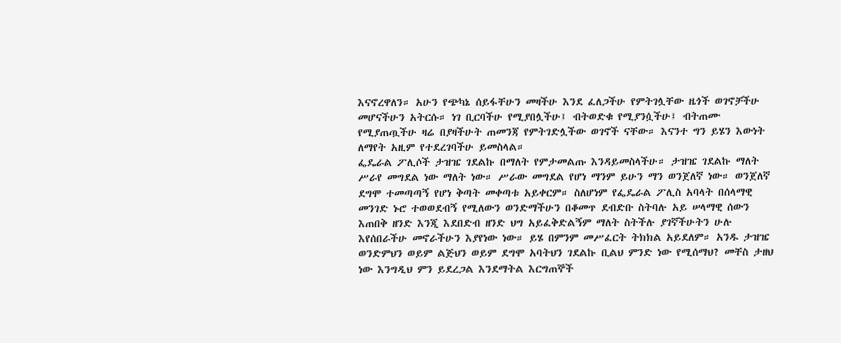እናኖረዋለን። አሁን የጭካኔ ሰይፋቸሁን መዛችሁ እንደ ፈለጋችሁ የምትገሏቸው ዜጎች ወገኖቻችሁ መሆናችሁን አትርሱ። ነገ ቢርባችሁ የሚያበሏችሁ፤ ብትወድቁ የሚያንሷችሁ፤ ብትጠሙ የሚያጠጧችሁ ዛሬ በያዛችሁት ጠመንጃ የምትገድሏችው ወገኖች ናቸው። እናንተ ግን ይሄን እውነት ለማየት አዚም የተደረገባችሁ ይመስላል።
ፌዴራል ፖሊሶች ታዝዤ ገደልኩ በማለት የምታመልጡ እንዳይመስላችሁ። ታዝዤ ገደልኩ ማለት ሥራየ መግደል ነው ማለት ነው። ሥራው መግደል የሆነ ማንም ይሁን ማን ወንጀለኛ ነው። ወንጀለኛ ደግሞ ተመጣጣኝ የሆነ ቅጣት መቀጣቱ አይቀርም። ስለሆነም የፌዴራል ፖሊስ አባላት በሰላማዊ መንገድ ኑሮ ተወወደብኝ የሚለውን ወንድማችሁን በቆመጥ ደብድቡ ስትባሉ አይ ሠላማዊ ሰውን እጠበቅ ዘንድ እንጂ እደበድብ ዘንድ ህግ አይፈቅድልኝም ማለት ስትችሉ ያገኛችሁትን ሁሉ እየሰበራችሁ መኖራችሁን እያየነው ነው። ይሄ በምንም መሥፈርት ትክክል አይደለም። አንዱ ታዝዤ ወንድምህን ወይም ልጅህን ወይም ደግሞ አባትህን ገደልኩ ቢልህ ምንድ ነው የሚሰማህ? መቸስ ታዘህ ነው እንግዲህ ምን ይደረጋል እንደማትል እርግጠኞች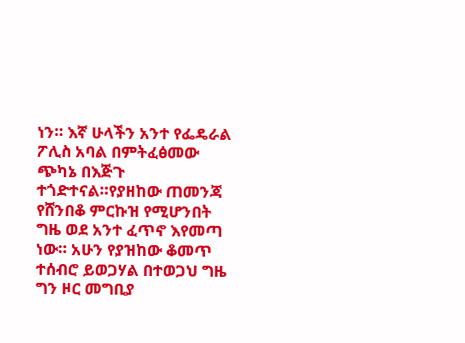ነን። እኛ ሁላችን አንተ የፌዴራል ፖሊስ አባል በምትፈፅመው ጭካኔ በእጅጉ ተጎድተናል።የያዘከው ጠመንጃ የሸንበቆ ምርኩዝ የሚሆንበት ግዜ ወደ አንተ ፈጥኖ እየመጣ ነው። አሁን የያዝከው ቆመጥ ተሰብሮ ይወጋሃል በተወጋህ ግዜ ግን ዞር መግቢያ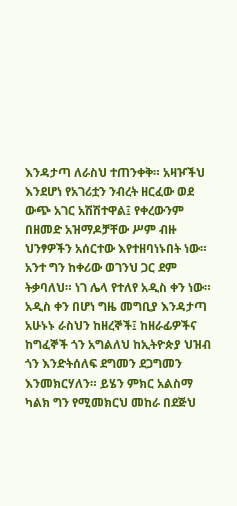እንዳታጣ ለራስህ ተጠንቀቅ። አዛዦችህ እንደሆነ የአገሪቷን ንብረት ዘርፈው ወደ ውጭ አገር አሽሽተዋል፤ የቀረውንም በዘመድ አዝማዶቻቸው ሥም ብዙ ህንፃዎችን አሰርተው እየተዘባነኑበት ነው። አንተ ግን ከቀሪው ወገንህ ጋር ደም ትቃባለህ። ነገ ሌላ የተለየ አዲስ ቀን ነው። አዲስ ቀን በሆነ ግዜ መግቢያ እንዳታጣ አሁኑኑ ራስህን ከዘረኞች፤ ከዘራፊዎችና ከግፈኞች ጎን አግልለህ ከኢትዮጵያ ህዝብ ጎን እንድትሰለፍ ደግመን ደጋግመን እንመክርሃለን። ይሄን ምክር አልስማ ካልክ ግን የሚመክርህ መከራ በደጅህ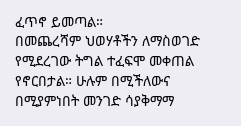ፈጥኖ ይመጣል።
በመጨረሻም ህወሃቶችን ለማስወገድ የሚደረገው ትግል ተፈፍሞ መቀጠል የኖርበታል። ሁሉም በሚችለውና በሚያምነበት መንገድ ሳያቅማማ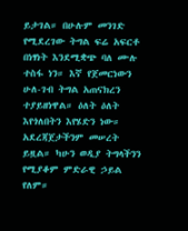ይታገል። በሁሉም መንገድ የሚደረገው ትግል ፍሬ አፍርቶ በነፃነት እንደሚቋጭ ባለ ሙሉ ተስፋ ነን። እኛ የጀመርነውን ሁለ-ገብ ትግል አጠናክረን ተያይዘነዋል። ዕለት ዕለት እየጎለበትን እየሄድን ነው። አደረጃጀታችንም መሠረት ይዟል። ካሁን ወዲያ ትግላችንን የሚያቆም ምድራዊ ኃይል የለም።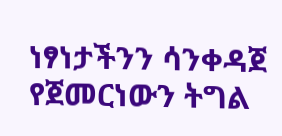ነፃነታችንን ሳንቀዳጀ የጀመርነውን ትግል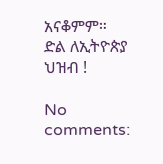አናቆምም።
ድል ለኢትዮጵያ ህዝብ !

No comments: